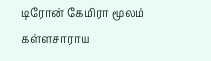டிரோன் கேமிரா மூலம் கள்ளசாராய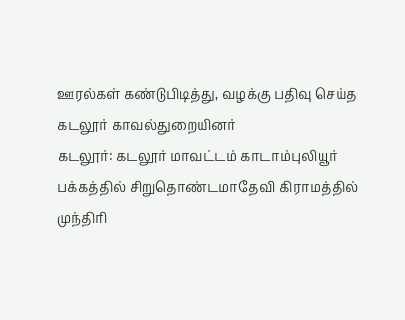ஊரல்கள் கண்டுபிடித்து, வழக்கு பதிவு செய்த கடலூர் காவல்துறையினர்
கடலூர்: கடலூர் மாவட்டம் காடாம்புலியூர் பக்கத்தில் சிறுதொண்டமாதேவி கிராமத்தில் முந்திரி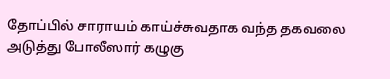தோப்பில் சாராயம் காய்ச்சுவதாக வந்த தகவலை அடுத்து போலீஸார் கழுகு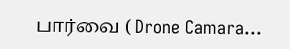பார்வை ( Drone Camara...